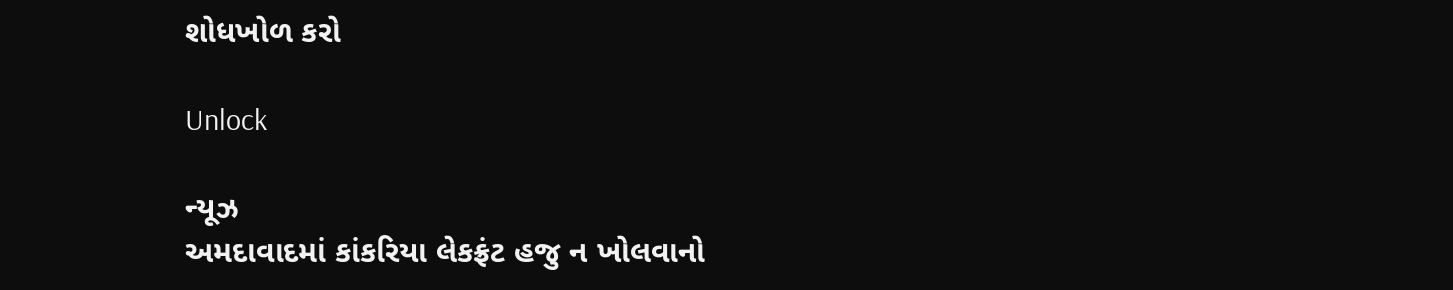શોધખોળ કરો

Unlock

ન્યૂઝ
અમદાવાદમાં કાંકરિયા લેકફ્રંટ હજુ ન ખોલવાનો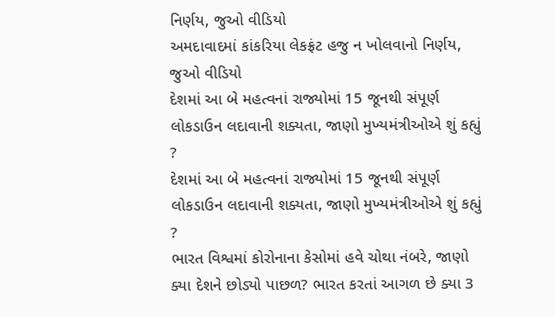નિર્ણય, જુઓ વીડિયો
અમદાવાદમાં કાંકરિયા લેકફ્રંટ હજુ ન ખોલવાનો નિર્ણય, જુઓ વીડિયો
દેશમાં આ બે મહત્વનાં રાજ્યોમાં 15 જૂનથી સંપૂર્ણ લોકડાઉન લદાવાની શક્યતા, જાણો મુખ્યમંત્રીઓએ શું કહ્યું ?
દેશમાં આ બે મહત્વનાં રાજ્યોમાં 15 જૂનથી સંપૂર્ણ લોકડાઉન લદાવાની શક્યતા, જાણો મુખ્યમંત્રીઓએ શું કહ્યું ?
ભારત વિશ્વમાં કોરોનાના કેસોમાં હવે ચોથા નંબરે, જાણો ક્યા દેશને છોડ્યો પાછળ? ભારત કરતાં આગળ છે ક્યા 3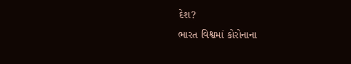દેશ?
ભારત વિશ્વમાં કોરોનાના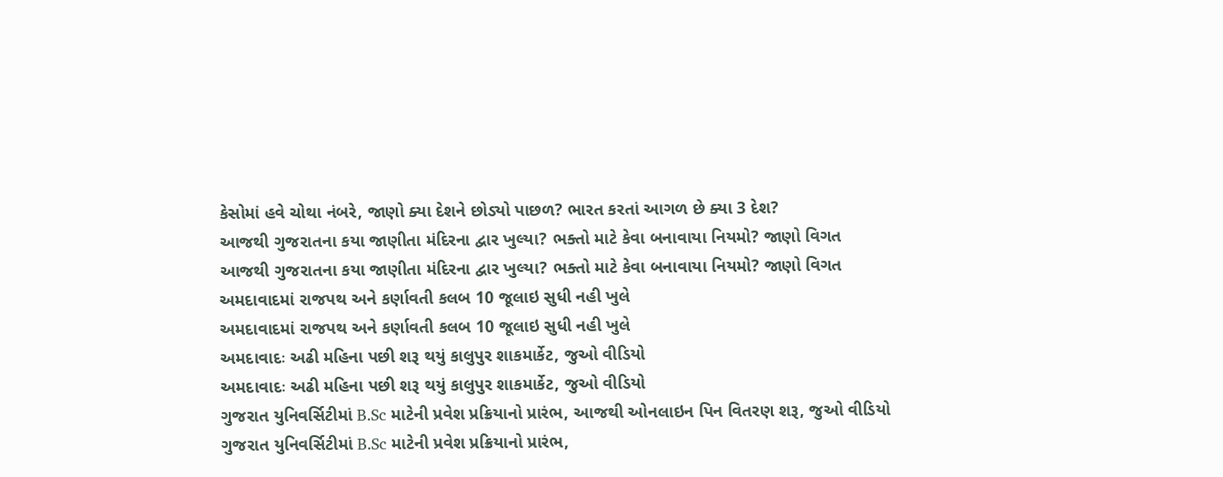કેસોમાં હવે ચોથા નંબરે, જાણો ક્યા દેશને છોડ્યો પાછળ? ભારત કરતાં આગળ છે ક્યા 3 દેશ?
આજથી ગુજરાતના કયા જાણીતા મંદિરના દ્વાર ખુલ્યા? ભક્તો માટે કેવા બનાવાયા નિયમો? જાણો વિગત
આજથી ગુજરાતના કયા જાણીતા મંદિરના દ્વાર ખુલ્યા? ભક્તો માટે કેવા બનાવાયા નિયમો? જાણો વિગત
અમદાવાદમાં રાજપથ અને કર્ણાવતી કલબ 10 જૂલાઇ સુધી નહી ખુલે
અમદાવાદમાં રાજપથ અને કર્ણાવતી કલબ 10 જૂલાઇ સુધી નહી ખુલે
અમદાવાદઃ અઢી મહિના પછી શરૂ થયું કાલુપુર શાકમાર્કેટ, જુઓ વીડિયો
અમદાવાદઃ અઢી મહિના પછી શરૂ થયું કાલુપુર શાકમાર્કેટ, જુઓ વીડિયો
ગુજરાત યુનિવર્સિટીમાં B.Sc માટેની પ્રવેશ પ્રક્રિયાનો પ્રારંભ, આજથી ઓનલાઇન પિન વિતરણ શરૂ, જુઓ વીડિયો
ગુજરાત યુનિવર્સિટીમાં B.Sc માટેની પ્રવેશ પ્રક્રિયાનો પ્રારંભ,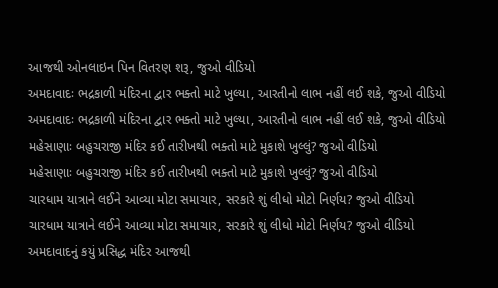આજથી ઓનલાઇન પિન વિતરણ શરૂ, જુઓ વીડિયો
અમદાવાદઃ ભદ્રકાળી મંદિરના દ્વાર ભક્તો માટે ખુલ્યા, આરતીનો લાભ નહીં લઈ શકે, જુઓ વીડિયો
અમદાવાદઃ ભદ્રકાળી મંદિરના દ્વાર ભક્તો માટે ખુલ્યા, આરતીનો લાભ નહીં લઈ શકે, જુઓ વીડિયો
મહેસાણાઃ બહુચરાજી મંદિર કઈ તારીખથી ભક્તો માટે મુકાશે ખુલ્લું? જુઓ વીડિયો
મહેસાણાઃ બહુચરાજી મંદિર કઈ તારીખથી ભક્તો માટે મુકાશે ખુલ્લું? જુઓ વીડિયો
ચારધામ યાત્રાને લઈને આવ્યા મોટા સમાચાર, સરકારે શું લીધો મોટો નિર્ણય? જુઓ વીડિયો
ચારધામ યાત્રાને લઈને આવ્યા મોટા સમાચાર, સરકારે શું લીધો મોટો નિર્ણય? જુઓ વીડિયો
અમદાવાદનું કયું પ્રસિદ્ધ મંદિર આજથી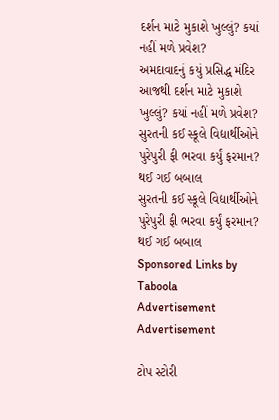દર્શન માટે મુકાશે ખુલ્લું? કયાં નહીં મળે પ્રવેશ?
અમદાવાદનું કયું પ્રસિદ્ધ મંદિર આજથી દર્શન માટે મુકાશે ખુલ્લું? કયાં નહીં મળે પ્રવેશ?
સુરતની કઈ સ્કૂલે વિદ્યાર્થીઓને પુરેપુરી ફી ભરવા કર્યું ફરમાન? થઈ ગઈ બબાલ
સુરતની કઈ સ્કૂલે વિદ્યાર્થીઓને પુરેપુરી ફી ભરવા કર્યું ફરમાન? થઈ ગઈ બબાલ
Sponsored Links by Taboola
Advertisement
Advertisement

ટોપ સ્ટોરી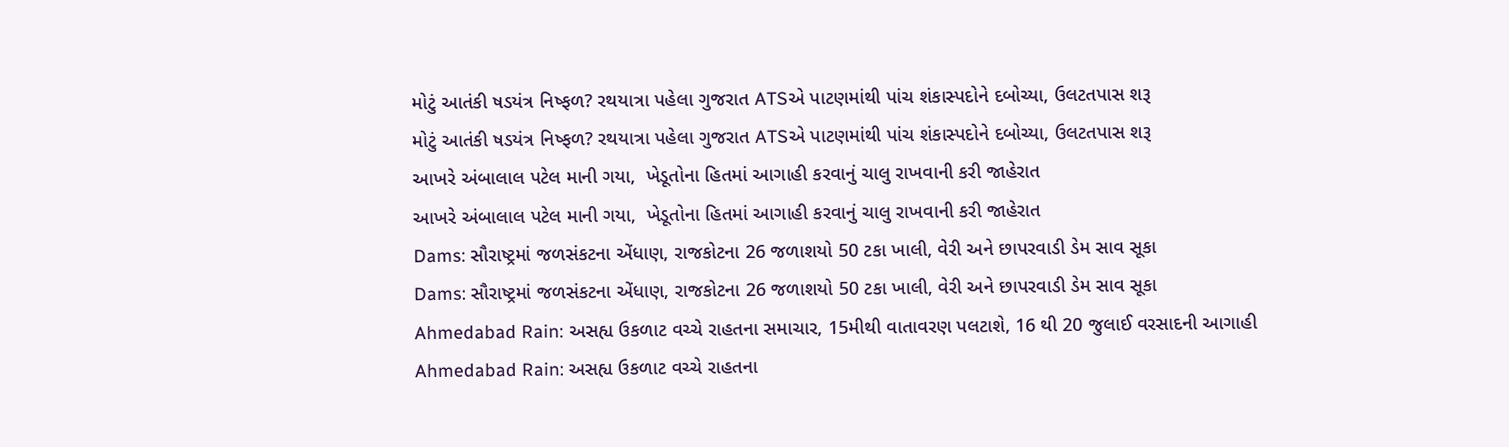મોટું આતંકી ષડયંત્ર નિષ્ફળ? રથયાત્રા પહેલા ગુજરાત ATSએ પાટણમાંથી પાંચ શંકાસ્પદોને દબોચ્યા, ઉલટતપાસ શરૂ
મોટું આતંકી ષડયંત્ર નિષ્ફળ? રથયાત્રા પહેલા ગુજરાત ATSએ પાટણમાંથી પાંચ શંકાસ્પદોને દબોચ્યા, ઉલટતપાસ શરૂ
આખરે અંબાલાલ પટેલ માની ગયા,  ખેડૂતોના હિતમાં આગાહી કરવાનું ચાલુ રાખવાની કરી જાહેરાત
આખરે અંબાલાલ પટેલ માની ગયા,  ખેડૂતોના હિતમાં આગાહી કરવાનું ચાલુ રાખવાની કરી જાહેરાત
Dams: સૌરાષ્ટ્રમાં જળસંકટના એંધાણ, રાજકોટના 26 જળાશયો 50 ટકા ખાલી, વેરી અને છાપરવાડી ડેમ સાવ સૂકા
Dams: સૌરાષ્ટ્રમાં જળસંકટના એંધાણ, રાજકોટના 26 જળાશયો 50 ટકા ખાલી, વેરી અને છાપરવાડી ડેમ સાવ સૂકા
Ahmedabad Rain: અસહ્ય ઉકળાટ વચ્ચે રાહતના સમાચાર, 15મીથી વાતાવરણ પલટાશે, 16 થી 20 જુલાઈ વરસાદની આગાહી
Ahmedabad Rain: અસહ્ય ઉકળાટ વચ્ચે રાહતના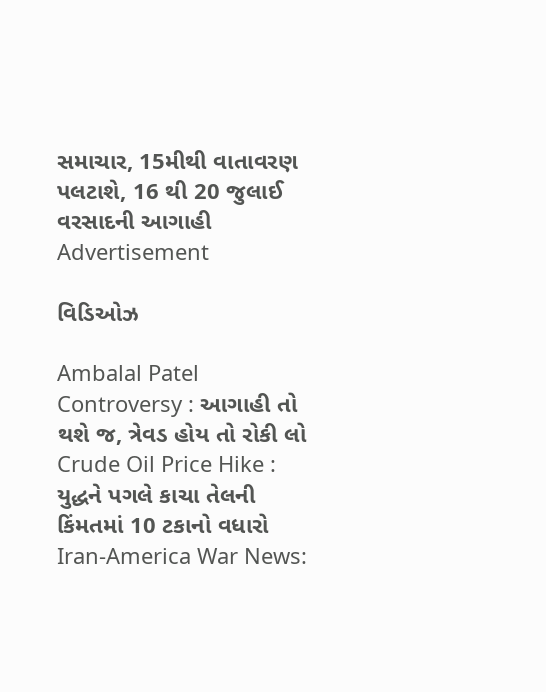સમાચાર, 15મીથી વાતાવરણ પલટાશે, 16 થી 20 જુલાઈ વરસાદની આગાહી
Advertisement

વિડિઓઝ

Ambalal Patel Controversy : આગાહી તો થશે જ, ત્રેવડ હોય તો રોકી લો
Crude Oil Price Hike : યુદ્ધને પગલે કાચા તેલની કિંમતમાં 10 ટકાનો વધારો
Iran-America War News: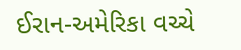ઈરાન-અમેરિકા વચ્ચે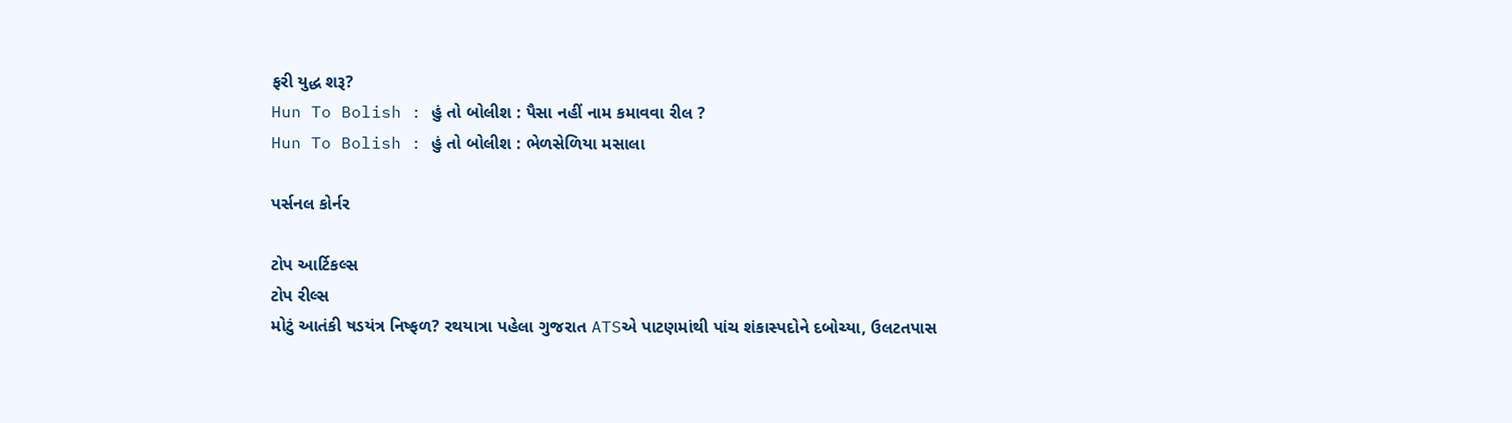ફરી યુદ્ધ શરૂ?
Hun To Bolish : હું તો બોલીશ : પૈસા નહીં નામ કમાવવા રીલ ?
Hun To Bolish : હું તો બોલીશ : ભેળસેળિયા મસાલા

પર્સનલ કોર્નર

ટોપ આર્ટિકલ્સ
ટોપ રીલ્સ
મોટું આતંકી ષડયંત્ર નિષ્ફળ? રથયાત્રા પહેલા ગુજરાત ATSએ પાટણમાંથી પાંચ શંકાસ્પદોને દબોચ્યા, ઉલટતપાસ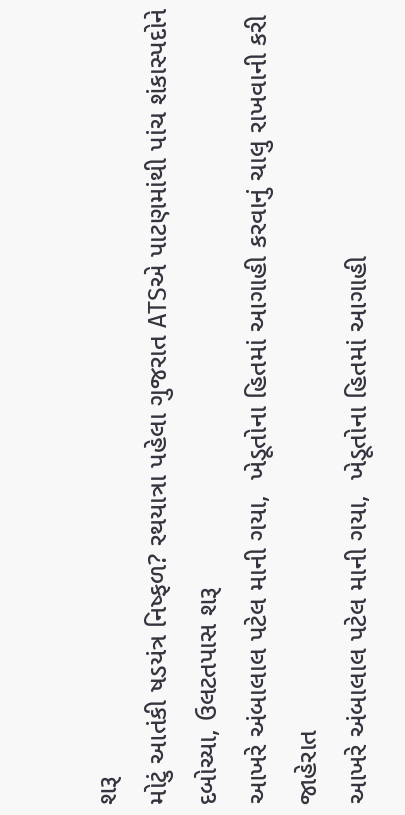શરૂ
મોટું આતંકી ષડયંત્ર નિષ્ફળ? રથયાત્રા પહેલા ગુજરાત ATSએ પાટણમાંથી પાંચ શંકાસ્પદોને દબોચ્યા, ઉલટતપાસ શરૂ
આખરે અંબાલાલ પટેલ માની ગયા,  ખેડૂતોના હિતમાં આગાહી કરવાનું ચાલુ રાખવાની કરી જાહેરાત
આખરે અંબાલાલ પટેલ માની ગયા,  ખેડૂતોના હિતમાં આગાહી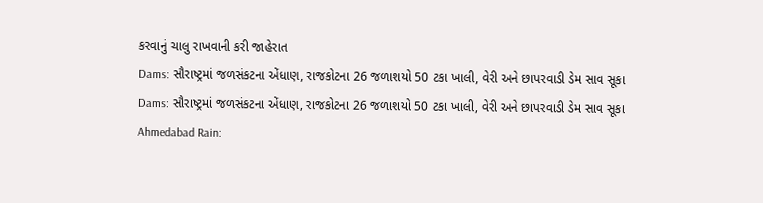કરવાનું ચાલુ રાખવાની કરી જાહેરાત
Dams: સૌરાષ્ટ્રમાં જળસંકટના એંધાણ, રાજકોટના 26 જળાશયો 50 ટકા ખાલી, વેરી અને છાપરવાડી ડેમ સાવ સૂકા
Dams: સૌરાષ્ટ્રમાં જળસંકટના એંધાણ, રાજકોટના 26 જળાશયો 50 ટકા ખાલી, વેરી અને છાપરવાડી ડેમ સાવ સૂકા
Ahmedabad Rain: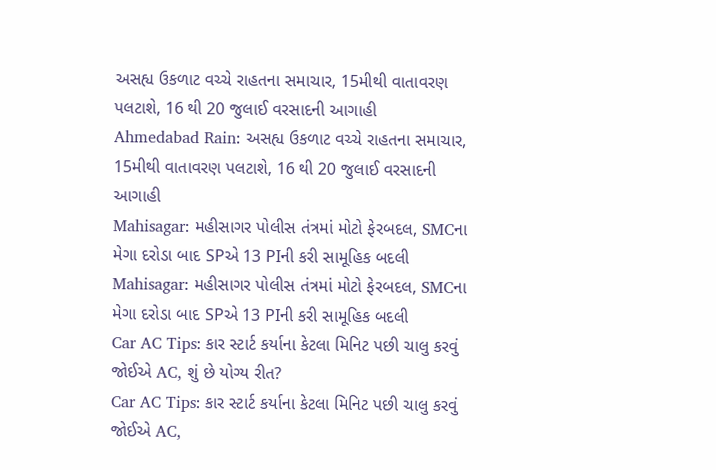અસહ્ય ઉકળાટ વચ્ચે રાહતના સમાચાર, 15મીથી વાતાવરણ પલટાશે, 16 થી 20 જુલાઈ વરસાદની આગાહી
Ahmedabad Rain: અસહ્ય ઉકળાટ વચ્ચે રાહતના સમાચાર, 15મીથી વાતાવરણ પલટાશે, 16 થી 20 જુલાઈ વરસાદની આગાહી
Mahisagar: મહીસાગર પોલીસ તંત્રમાં મોટો ફેરબદલ, SMCના મેગા દરોડા બાદ SPએ 13 PIની કરી સામૂહિક બદલી
Mahisagar: મહીસાગર પોલીસ તંત્રમાં મોટો ફેરબદલ, SMCના મેગા દરોડા બાદ SPએ 13 PIની કરી સામૂહિક બદલી
Car AC Tips: કાર સ્ટાર્ટ કર્યાના કેટલા મિનિટ પછી ચાલુ કરવું જોઈએ AC, શું છે યોગ્ય રીત?
Car AC Tips: કાર સ્ટાર્ટ કર્યાના કેટલા મિનિટ પછી ચાલુ કરવું જોઈએ AC,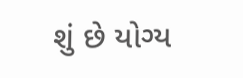શું છે યોગ્ય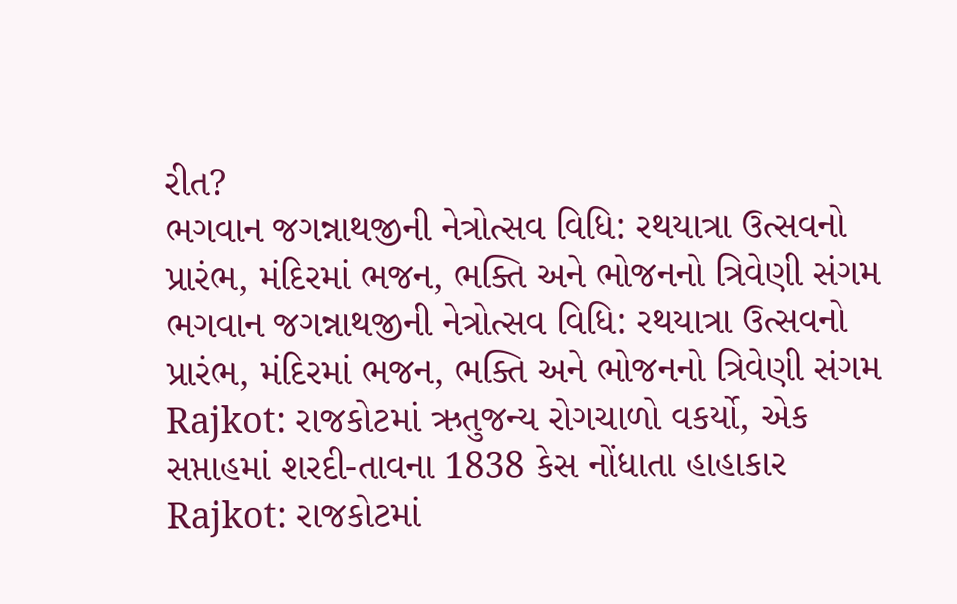રીત?
ભગવાન જગન્નાથજીની નેત્રોત્સવ વિધિ: રથયાત્રા ઉત્સવનો પ્રારંભ, મંદિરમાં ભજન, ભક્તિ અને ભોજનનો ત્રિવેણી સંગમ
ભગવાન જગન્નાથજીની નેત્રોત્સવ વિધિ: રથયાત્રા ઉત્સવનો પ્રારંભ, મંદિરમાં ભજન, ભક્તિ અને ભોજનનો ત્રિવેણી સંગમ
Rajkot: રાજકોટમાં ઋતુજન્ય રોગચાળો વકર્યો, એક સપ્તાહમાં શરદી-તાવના 1838 કેસ નોંધાતા હાહાકાર
Rajkot: રાજકોટમાં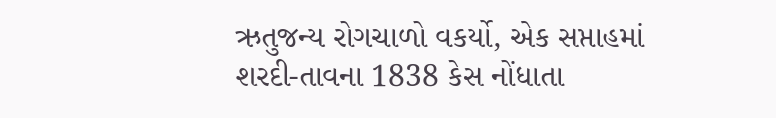ઋતુજન્ય રોગચાળો વકર્યો, એક સપ્તાહમાં શરદી-તાવના 1838 કેસ નોંધાતા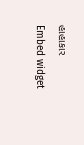હાહાકાર
Embed widget